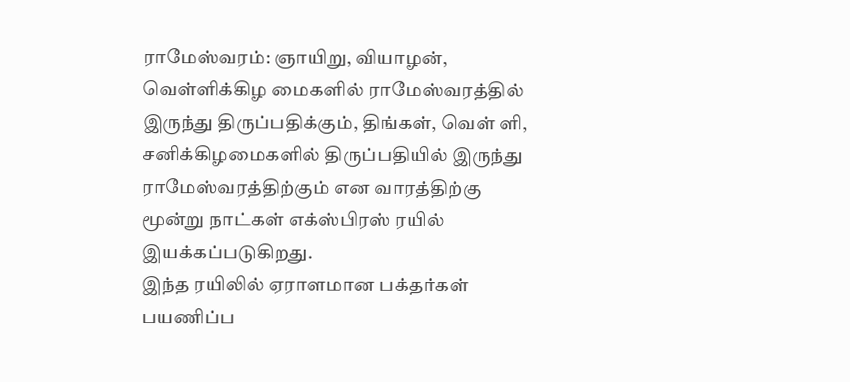ராமேஸ்வரம்: ஞாயிறு, வியாழன், வெள்ளிக்கிழ மைகளில் ராமேஸ்வரத்தில் இருந்து திருப்பதிக்கும், திங்கள், வெள் ளி, சனிக்கிழமைகளில் திருப்பதியில் இருந்து ராமேஸ்வரத்திற்கும் என வாரத்திற்கு மூன்று நாட்கள் எக்ஸ்பிரஸ் ரயில் இயக்கப்படுகிறது.
இந்த ரயிலில் ஏராளமான பக்தர்கள் பயணிப்ப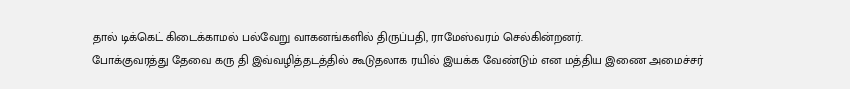தால் டிக்கெட் கிடைக்காமல் பல்வேறு வாகனங்களில் திருப்பதி, ராமேஸ்வரம் செல்கின்றனர்.
போக்குவரத்து தேவை கரு தி இவ்வழித்தடத்தில் கூடுதலாக ரயில் இயக்க வேண்டும் என மத்திய இணை அமைச்சர்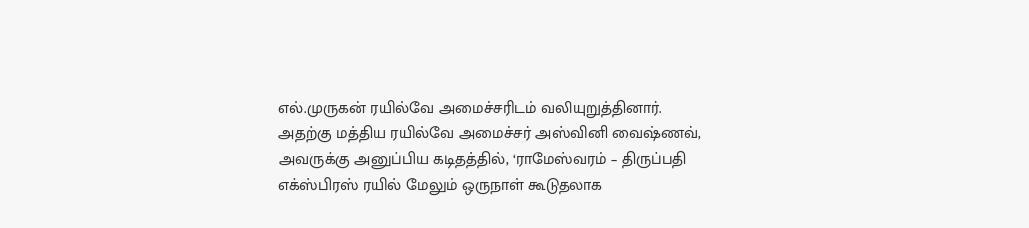எல்.முருகன் ரயில்வே அமைச்சரிடம் வலியுறுத்தினார்.
அதற்கு மத்திய ரயில்வே அமைச்சர் அஸ்வினி வைஷ்ணவ், அவருக்கு அனுப்பிய கடிதத்தில், ‘ராமேஸ்வரம் – திருப்பதி எக்ஸ்பிரஸ் ரயில் மேலும் ஒருநாள் கூடுதலாக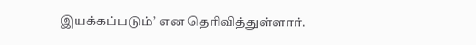இயக்கப்படும்’ என தெரிவித்துள்ளார்.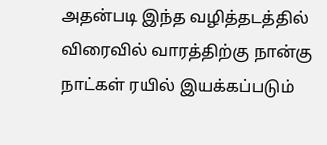அதன்படி இந்த வழித்தடத்தில் விரைவில் வாரத்திற்கு நான்கு நாட்கள் ரயில் இயக்கப்படும்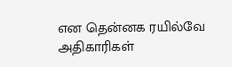என தென்னக ரயில்வே அதிகாரிகள்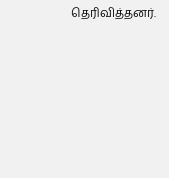தெரிவித்தனர்.